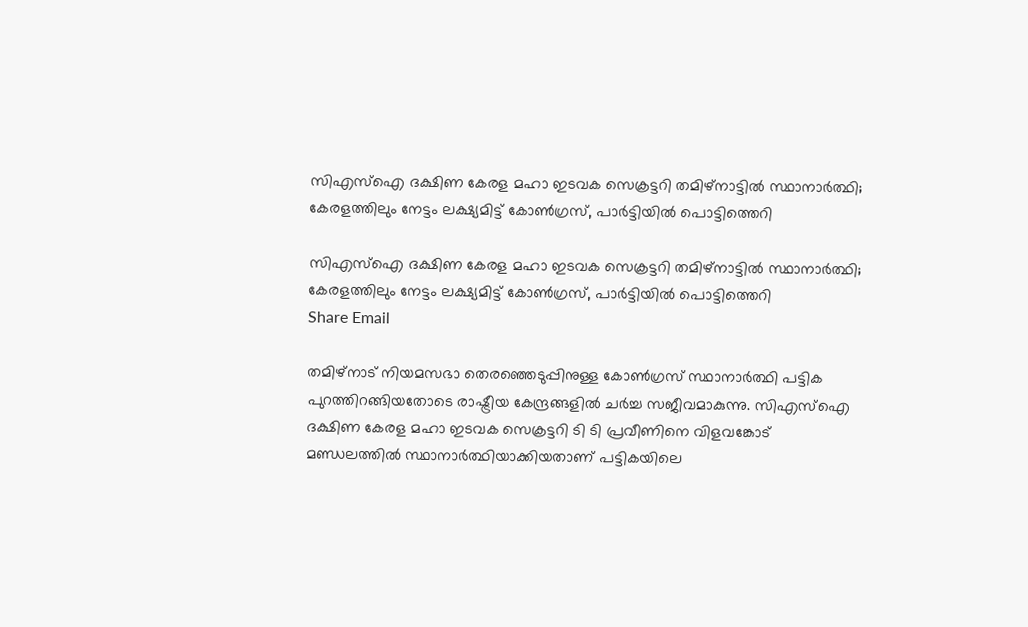സിഎസ്ഐ ദക്ഷിണ കേരള മഹാ ഇടവക സെക്രട്ടറി തമിഴ്‌നാട്ടിൽ സ്ഥാനാർത്ഥി; കേരളത്തിലും നേട്ടം ലക്ഷ്യമിട്ട് കോൺഗ്രസ്, പാർട്ടിയിൽ പൊട്ടിത്തെറി

സിഎസ്ഐ ദക്ഷിണ കേരള മഹാ ഇടവക സെക്രട്ടറി തമിഴ്‌നാട്ടിൽ സ്ഥാനാർത്ഥി; കേരളത്തിലും നേട്ടം ലക്ഷ്യമിട്ട് കോൺഗ്രസ്, പാർട്ടിയിൽ പൊട്ടിത്തെറി
Share Email

തമിഴ്‌നാട് നിയമസഭാ തെരഞ്ഞെടുപ്പിനുള്ള കോൺഗ്രസ് സ്ഥാനാർത്ഥി പട്ടിക പുറത്തിറങ്ങിയതോടെ രാഷ്ട്രീയ കേന്ദ്രങ്ങളിൽ ചർച്ച സജീവമാകുന്നു. സിഎസ്ഐ ദക്ഷിണ കേരള മഹാ ഇടവക സെക്രട്ടറി ടി ടി പ്രവീണിനെ വിളവങ്കോട് മണ്ഡലത്തിൽ സ്ഥാനാർത്ഥിയാക്കിയതാണ് പട്ടികയിലെ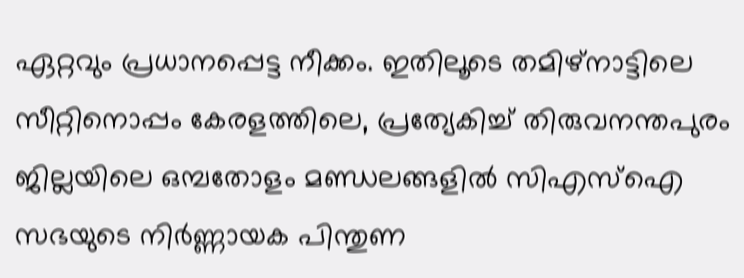ഏറ്റവും പ്രധാനപ്പെട്ട നീക്കം. ഇതിലൂടെ തമിഴ്‌നാട്ടിലെ സീറ്റിനൊപ്പം കേരളത്തിലെ, പ്രത്യേകിച്ച് തിരുവനന്തപുരം ജില്ലയിലെ ഒമ്പതോളം മണ്ഡലങ്ങളിൽ സിഎസ്ഐ സഭയുടെ നിർണ്ണായക പിന്തുണ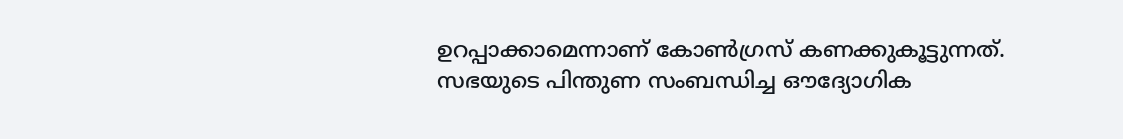ഉറപ്പാക്കാമെന്നാണ് കോൺഗ്രസ് കണക്കുകൂട്ടുന്നത്. സഭയുടെ പിന്തുണ സംബന്ധിച്ച ഔദ്യോഗിക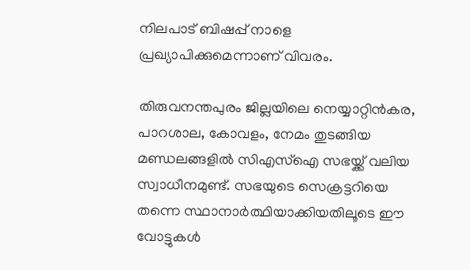നിലപാട് ബിഷപ്പ് നാളെ പ്രഖ്യാപിക്കുമെന്നാണ് വിവരം.

തിരുവനന്തപുരം ജില്ലയിലെ നെയ്യാറ്റിൻകര, പാറശാല, കോവളം, നേമം തുടങ്ങിയ മണ്ഡലങ്ങളിൽ സിഎസ്ഐ സഭയ്ക്ക് വലിയ സ്വാധീനമുണ്ട്. സഭയുടെ സെക്രട്ടറിയെ തന്നെ സ്ഥാനാർത്ഥിയാക്കിയതിലൂടെ ഈ വോട്ടുകൾ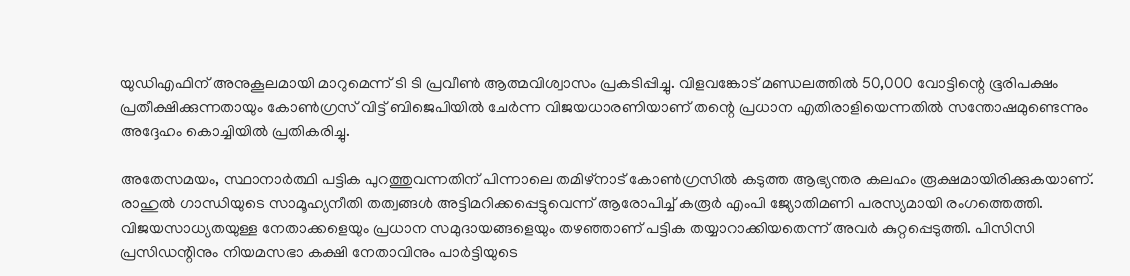യുഡിഎഫിന് അനുകൂലമായി മാറുമെന്ന് ടി ടി പ്രവീൺ ആത്മവിശ്വാസം പ്രകടിപ്പിച്ചു. വിളവങ്കോട് മണ്ഡലത്തിൽ 50,000 വോട്ടിന്റെ ഭൂരിപക്ഷം പ്രതീക്ഷിക്കുന്നതായും കോൺഗ്രസ് വിട്ട് ബിജെപിയിൽ ചേർന്ന വിജയധാരണിയാണ് തന്റെ പ്രധാന എതിരാളിയെന്നതിൽ സന്തോഷമുണ്ടെന്നും അദ്ദേഹം കൊച്ചിയിൽ പ്രതികരിച്ചു.

അതേസമയം, സ്ഥാനാർത്ഥി പട്ടിക പുറത്തുവന്നതിന് പിന്നാലെ തമിഴ്‌നാട് കോൺഗ്രസിൽ കടുത്ത ആഭ്യന്തര കലഹം രൂക്ഷമായിരിക്കുകയാണ്. രാഹുൽ ഗാന്ധിയുടെ സാമൂഹ്യനീതി തത്വങ്ങൾ അട്ടിമറിക്കപ്പെട്ടുവെന്ന് ആരോപിച്ച് കരൂർ എംപി ജ്യോതിമണി പരസ്യമായി രംഗത്തെത്തി. വിജയസാധ്യതയുള്ള നേതാക്കളെയും പ്രധാന സമുദായങ്ങളെയും തഴഞ്ഞാണ് പട്ടിക തയ്യാറാക്കിയതെന്ന് അവർ കുറ്റപ്പെടുത്തി. പിസിസി പ്രസിഡന്റിനും നിയമസഭാ കക്ഷി നേതാവിനും പാർട്ടിയുടെ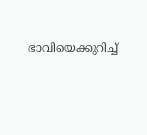ഭാവിയെക്കുറിച്ച്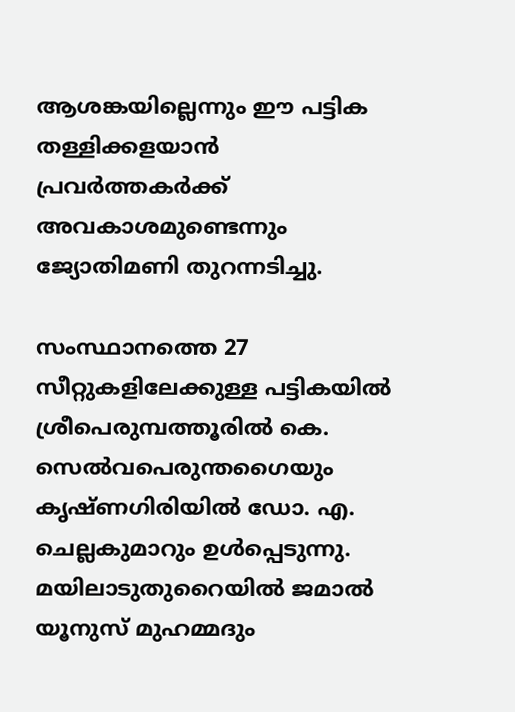ആശങ്കയില്ലെന്നും ഈ പട്ടിക തള്ളിക്കളയാൻ പ്രവർത്തകർക്ക് അവകാശമുണ്ടെന്നും ജ്യോതിമണി തുറന്നടിച്ചു.

സംസ്ഥാനത്തെ 27 സീറ്റുകളിലേക്കുള്ള പട്ടികയിൽ ശ്രീപെരുമ്പത്തൂരിൽ കെ. സെൽവപെരുന്തഗൈയും കൃഷ്ണഗിരിയിൽ ഡോ. എ. ചെല്ലകുമാറും ഉൾപ്പെടുന്നു. മയിലാടുതുറൈയിൽ ജമാൽ യൂനുസ് മുഹമ്മദും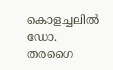കൊളച്ചലിൽ ഡോ. തരഗൈ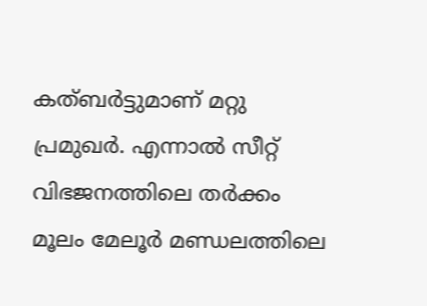കത്ബർട്ടുമാണ് മറ്റു പ്രമുഖർ. എന്നാൽ സീറ്റ് വിഭജനത്തിലെ തർക്കം മൂലം മേലൂർ മണ്ഡലത്തിലെ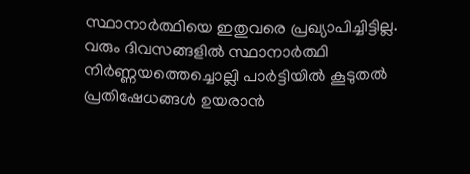സ്ഥാനാർത്ഥിയെ ഇതുവരെ പ്രഖ്യാപിച്ചിട്ടില്ല. വരും ദിവസങ്ങളിൽ സ്ഥാനാർത്ഥി നിർണ്ണയത്തെച്ചൊല്ലി പാർട്ടിയിൽ കൂടുതൽ പ്രതിഷേധങ്ങൾ ഉയരാൻ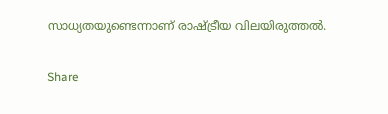സാധ്യതയുണ്ടെന്നാണ് രാഷ്ട്രീയ വിലയിരുത്തൽ.

Share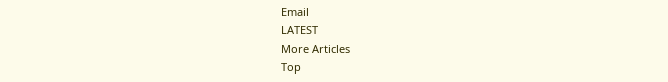Email
LATEST
More Articles
Top